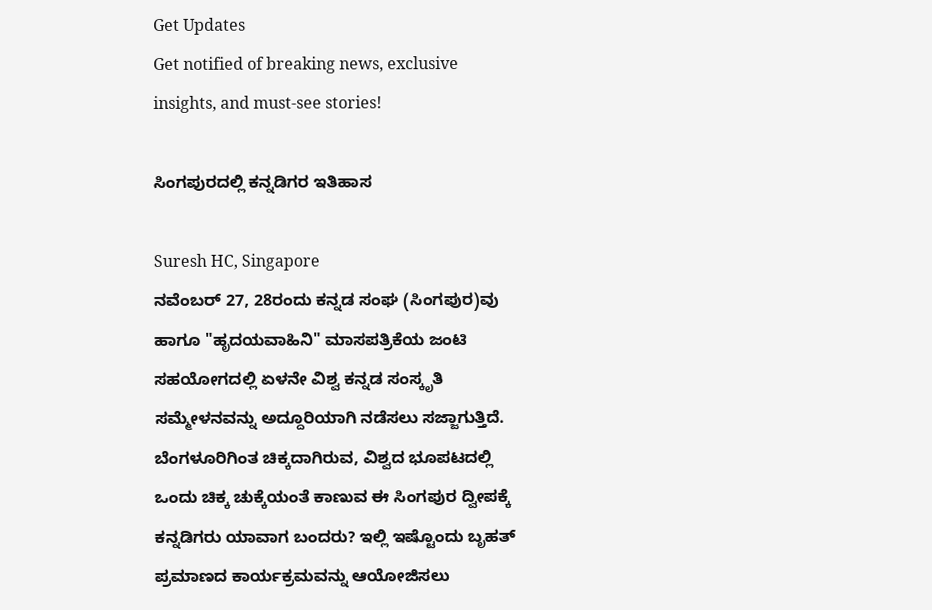Get Updates
Get notified of breaking news, exclusive insights, and must-see stories!

ಸಿಂಗಪುರದಲ್ಲಿ ಕನ್ನಡಿಗರ ಇತಿಹಾಸ

Suresh HC, Singapore
ನವೆಂಬರ್ 27, 28ರಂದು ಕನ್ನಡ ಸಂಘ (ಸಿಂಗಪುರ)ವು ಹಾಗೂ "ಹೃದಯವಾಹಿನಿ" ಮಾಸಪತ್ರಿಕೆಯ ಜಂಟಿ ಸಹಯೋಗದಲ್ಲಿ ಏಳನೇ ವಿಶ್ವ ಕನ್ನಡ ಸಂಸ್ಕೃತಿ ಸಮ್ಮೇಳನವನ್ನು ಅದ್ದೂರಿಯಾಗಿ ನಡೆಸಲು ಸಜ್ಜಾಗುತ್ತಿದೆ. ಬೆಂಗಳೂರಿಗಿಂತ ಚಿಕ್ಕದಾಗಿರುವ, ವಿಶ್ವದ ಭೂಪಟದಲ್ಲಿ ಒಂದು ಚಿಕ್ಕ ಚುಕ್ಕೆಯಂತೆ ಕಾಣುವ ಈ ಸಿಂಗಪುರ ದ್ವೀಪಕ್ಕೆ ಕನ್ನಡಿಗರು ಯಾವಾಗ ಬಂದರು? ಇಲ್ಲಿ ಇಷ್ಟೊಂದು ಬೃಹತ್ ಪ್ರಮಾಣದ ಕಾರ್ಯಕ್ರಮವನ್ನು ಆಯೋಜಿಸಲು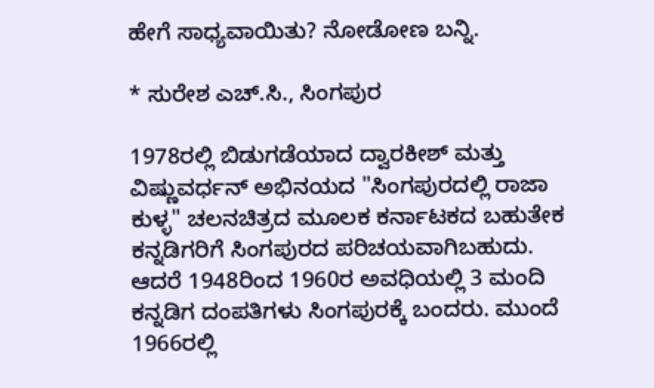ಹೇಗೆ ಸಾಧ್ಯವಾಯಿತು? ನೋಡೋಣ ಬನ್ನಿ.

* ಸುರೇಶ ಎಚ್.ಸಿ., ಸಿಂಗಪುರ

1978ರಲ್ಲಿ ಬಿಡುಗಡೆಯಾದ ದ್ವಾರಕೀಶ್ ಮತ್ತು ವಿಷ್ಣುವರ್ಧನ್ ಅಭಿನಯದ "ಸಿಂಗಪುರದಲ್ಲಿ ರಾಜಾ ಕುಳ್ಳ" ಚಲನಚಿತ್ರದ ಮೂಲಕ ಕರ್ನಾಟಕದ ಬಹುತೇಕ ಕನ್ನಡಿಗರಿಗೆ ಸಿಂಗಪುರದ ಪರಿಚಯವಾಗಿಬಹುದು. ಆದರೆ 1948ರಿಂದ 1960ರ ಅವಧಿಯಲ್ಲಿ 3 ಮಂದಿ ಕನ್ನಡಿಗ ದಂಪತಿಗಳು ಸಿಂಗಪುರಕ್ಕೆ ಬಂದರು. ಮುಂದೆ 1966ರಲ್ಲಿ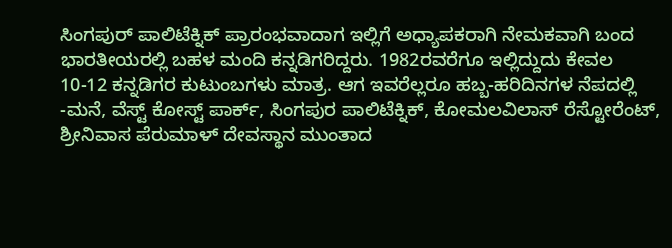ಸಿಂಗಪುರ್‍ ಪಾಲಿಟೆಕ್ನಿಕ್ ಪ್ರಾರಂಭವಾದಾಗ ಇಲ್ಲಿಗೆ ಅಧ್ಯಾಪಕರಾಗಿ ನೇಮಕವಾಗಿ ಬಂದ ಭಾರತೀಯರಲ್ಲಿ ಬಹಳ ಮಂದಿ ಕನ್ನಡಿಗರಿದ್ದರು. 1982ರವರೆಗೂ ಇಲ್ಲಿದ್ದುದು ಕೇವಲ 10-12 ಕನ್ನಡಿಗರ ಕುಟುಂಬಗಳು ಮಾತ್ರ. ಆಗ ಇವರೆಲ್ಲರೂ ಹಬ್ಬ-ಹರಿದಿನಗಳ ನೆಪದಲ್ಲಿ -ಮನೆ, ವೆಸ್ಟ್ ಕೋಸ್ಟ್ ಪಾರ್ಕ್, ಸಿಂಗಪುರ ಪಾಲಿಟೆಕ್ನಿಕ್, ಕೋಮಲವಿಲಾಸ್ ರೆಸ್ಟೋರೆಂಟ್, ಶ್ರೀನಿವಾಸ ಪೆರುಮಾಳ್ ದೇವಸ್ಥಾನ ಮುಂತಾದ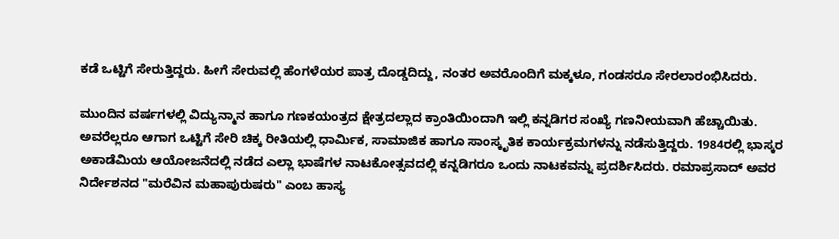ಕಡೆ ಒಟ್ಟಿಗೆ ಸೇರುತ್ತಿದ್ದರು. ಹೀಗೆ ಸೇರುವಲ್ಲಿ ಹೆಂಗಳೆಯರ ಪಾತ್ರ ದೊಡ್ಡದಿದ್ದು, ನಂತರ ಅವರೊಂದಿಗೆ ಮಕ್ಕಳೂ, ಗಂಡಸರೂ ಸೇರಲಾರಂಭಿಸಿದರು.

ಮುಂದಿನ ವರ್ಷಗಳಲ್ಲಿ ವಿದ್ಯುನ್ಮಾನ ಹಾಗೂ ಗಣಕಯಂತ್ರದ ಕ್ಷೇತ್ರದಲ್ಲಾದ ಕ್ರಾಂತಿಯಿಂದಾಗಿ ಇಲ್ಲಿ ಕನ್ನಡಿಗರ ಸಂಖ್ಯೆ ಗಣನೀಯವಾಗಿ ಹೆಚ್ಚಾಯಿತು. ಅವರೆಲ್ಲರೂ ಆಗಾಗ ಒಟ್ಟಿಗೆ ಸೇರಿ ಚಿಕ್ಕ ರೀತಿಯಲ್ಲಿ ಧಾರ್ಮಿಕ, ಸಾಮಾಜಿಕ ಹಾಗೂ ಸಾಂಸ್ಕೃತಿಕ ಕಾರ್ಯಕ್ರಮಗಳನ್ನು ನಡೆಸುತ್ತಿದ್ದರು. 1984ರಲ್ಲಿ ಭಾಸ್ಕರ ಅಕಾಡೆಮಿಯ ಆಯೋಜನೆದಲ್ಲಿ ನಡೆದ ಎಲ್ಲಾ ಭಾಷೆಗಳ ನಾಟಕೋತ್ಸವದಲ್ಲಿ ಕನ್ನಡಿಗರೂ ಒಂದು ನಾಟಕವನ್ನು ಪ್ರದರ್ಶಿಸಿದರು. ರಮಾಪ್ರಸಾದ್ ಅವರ ನಿರ್ದೇಶನದ "ಮರೆವಿನ ಮಹಾಪುರುಷರು" ಎಂಬ ಹಾಸ್ಯ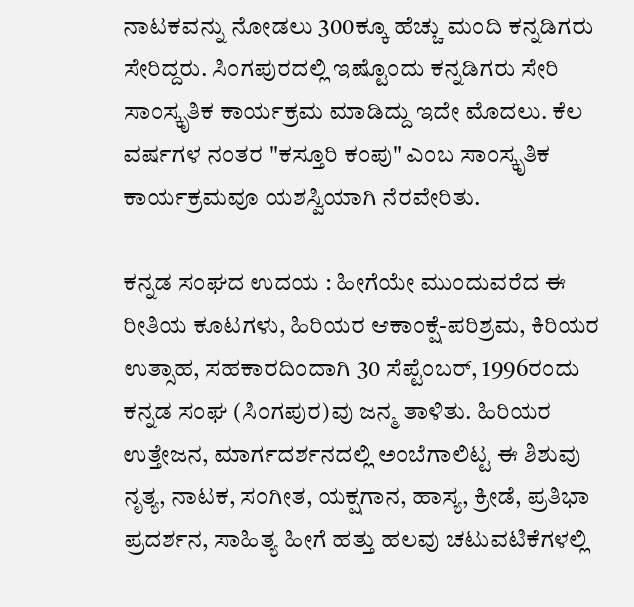ನಾಟಕವನ್ನು ನೋಡಲು 300ಕ್ಕೂ ಹೆಚ್ಚು ಮಂದಿ ಕನ್ನಡಿಗರು ಸೇರಿದ್ದರು. ಸಿಂಗಪುರದಲ್ಲಿ ಇಷ್ಟೊಂದು ಕನ್ನಡಿಗರು ಸೇರಿ ಸಾಂಸ್ಕೃತಿಕ ಕಾರ್ಯಕ್ರಮ ಮಾಡಿದ್ದು ಇದೇ ಮೊದಲು. ಕೆಲ ವರ್ಷಗಳ ನಂತರ "ಕಸ್ತೂರಿ ಕಂಪು" ಎಂಬ ಸಾಂಸ್ಕೃತಿಕ ಕಾರ್ಯಕ್ರಮವೂ ಯಶಸ್ವಿಯಾಗಿ ನೆರವೇರಿತು.

ಕನ್ನಡ ಸಂಘದ ಉದಯ : ಹೀಗೆಯೇ ಮುಂದುವರೆದ ಈ ರೀತಿಯ ಕೂಟಗಳು, ಹಿರಿಯರ ಆಕಾಂಕ್ಷೆ-ಪರಿಶ್ರಮ, ಕಿರಿಯರ ಉತ್ಸಾಹ, ಸಹಕಾರದಿಂದಾಗಿ 30 ಸೆಪ್ಟೆಂಬರ್, 1996ರಂದು ಕನ್ನಡ ಸಂಘ (ಸಿಂಗಪುರ)ವು ಜನ್ಮ ತಾಳಿತು. ಹಿರಿಯರ ಉತ್ತೇಜನ, ಮಾರ್ಗದರ್ಶನದಲ್ಲಿ ಅಂಬೆಗಾಲಿಟ್ಟ ಈ ಶಿಶುವು ನೃತ್ಯ, ನಾಟಕ, ಸಂಗೀತ, ಯಕ್ಷಗಾನ, ಹಾಸ್ಯ, ಕ್ರೀಡೆ, ಪ್ರತಿಭಾ ಪ್ರದರ್ಶನ, ಸಾಹಿತ್ಯ ಹೀಗೆ ಹತ್ತು ಹಲವು ಚಟುವಟಿಕೆಗಳಲ್ಲಿ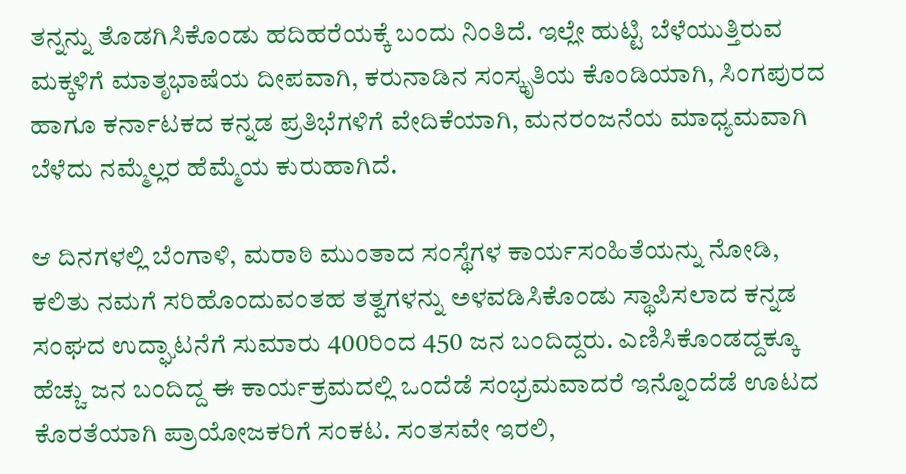ತನ್ನನ್ನು ತೊಡಗಿಸಿಕೊಂಡು ಹದಿಹರೆಯಕ್ಕೆ ಬಂದು ನಿಂತಿದೆ. ಇಲ್ಲೇ ಹುಟ್ಟಿ ಬೆಳೆಯುತ್ತಿರುವ ಮಕ್ಕಳಿಗೆ ಮಾತೃಭಾಷೆಯ ದೀಪವಾಗಿ, ಕರುನಾಡಿನ ಸಂಸ್ಕೃತಿಯ ಕೊಂಡಿಯಾಗಿ, ಸಿಂಗಪುರದ ಹಾಗೂ ಕರ್ನಾಟಕದ ಕನ್ನಡ ಪ್ರತಿಭೆಗಳಿಗೆ ವೇದಿಕೆಯಾಗಿ, ಮನರಂಜನೆಯ ಮಾಧ್ಯಮವಾಗಿ ಬೆಳೆದು ನಮ್ಮೆಲ್ಲರ ಹೆಮ್ಮೆಯ ಕುರುಹಾಗಿದೆ.

ಆ ದಿನಗಳಲ್ಲಿ ಬೆಂಗಾಳಿ, ಮರಾಠಿ ಮುಂತಾದ ಸಂಸ್ಥೆಗಳ ಕಾರ್ಯಸಂಹಿತೆಯನ್ನು ನೋಡಿ, ಕಲಿತು ನಮಗೆ ಸರಿಹೊಂದುವಂತಹ ತತ್ವಗಳನ್ನು ಅಳವಡಿಸಿಕೊಂಡು ಸ್ಥಾಪಿಸಲಾದ ಕನ್ನಡ ಸಂಘದ ಉದ್ಘಾಟನೆಗೆ ಸುಮಾರು 400ರಿಂದ 450 ಜನ ಬಂದಿದ್ದರು. ಎಣಿಸಿಕೊಂಡದ್ದಕ್ಕೂ ಹೆಚ್ಚು ಜನ ಬಂದಿದ್ದ ಈ ಕಾರ್ಯಕ್ರಮದಲ್ಲಿ ಒಂದೆಡೆ ಸಂಭ್ರಮವಾದರೆ ಇನ್ನೊಂದೆಡೆ ಊಟದ ಕೊರತೆಯಾಗಿ ಪ್ರಾಯೋಜಕರಿಗೆ ಸಂಕಟ. ಸಂತಸವೇ ಇರಲಿ,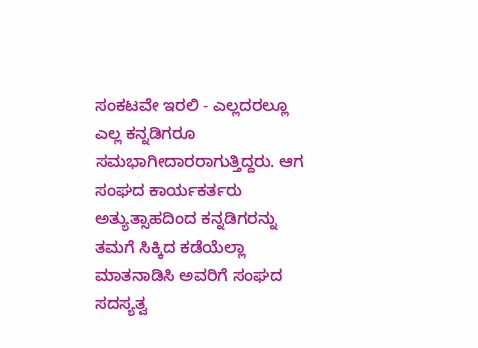ಸಂಕಟವೇ ಇರಲಿ - ಎಲ್ಲದರಲ್ಲೂ ಎಲ್ಲ ಕನ್ನಡಿಗರೂ ಸಮಭಾಗೀದಾರರಾಗುತ್ತಿದ್ದರು. ಆಗ ಸಂಘದ ಕಾರ್ಯಕರ್ತರು ಅತ್ಯುತ್ಸಾಹದಿಂದ ಕನ್ನಡಿಗರನ್ನು ತಮಗೆ ಸಿಕ್ಕಿದ ಕಡೆಯೆಲ್ಲಾ ಮಾತನಾಡಿಸಿ ಅವರಿಗೆ ಸಂಘದ ಸದಸ್ಯತ್ವ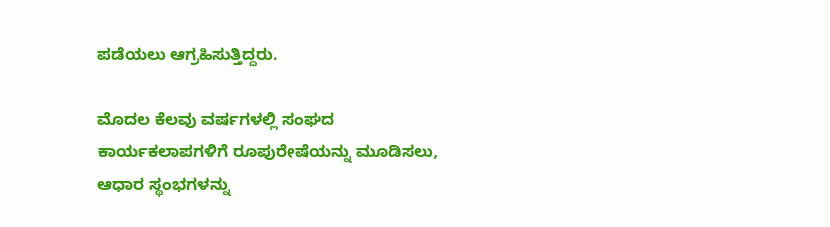ಪಡೆಯಲು ಆಗ್ರಹಿಸುತ್ತಿದ್ದರು.

ಮೊದಲ ಕೆಲವು ವರ್ಷಗಳಲ್ಲಿ ಸಂಘದ ಕಾರ್ಯಕಲಾಪಗಳಿಗೆ ರೂಪುರೇಷೆಯನ್ನು ಮೂಡಿಸಲು, ಆಧಾರ ಸ್ಥಂಭಗಳನ್ನು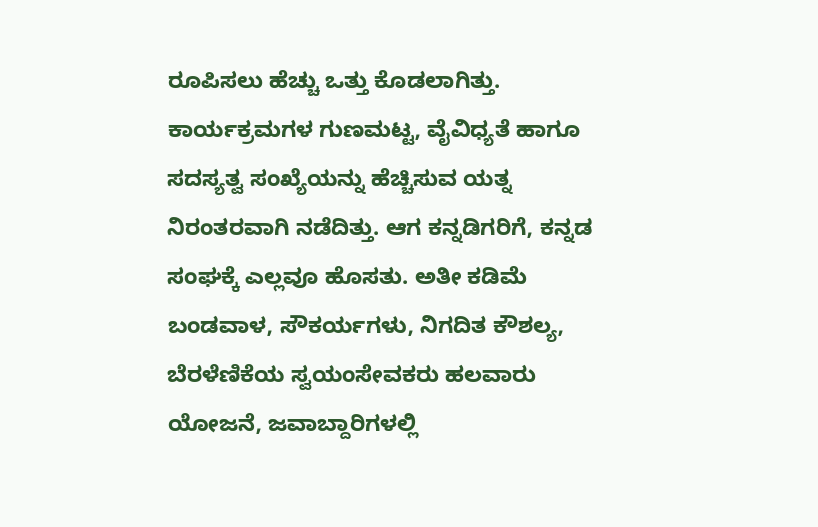ರೂಪಿಸಲು ಹೆಚ್ಚು ಒತ್ತು ಕೊಡಲಾಗಿತ್ತು. ಕಾರ್ಯಕ್ರಮಗಳ ಗುಣಮಟ್ಟ, ವೈವಿಧ್ಯತೆ ಹಾಗೂ ಸದಸ್ಯತ್ವ ಸಂಖ್ಯೆಯನ್ನು ಹೆಚ್ಚಿಸುವ ಯತ್ನ ನಿರಂತರವಾಗಿ ನಡೆದಿತ್ತು. ಆಗ ಕನ್ನಡಿಗರಿಗೆ, ಕನ್ನಡ ಸಂಘಕ್ಕೆ ಎಲ್ಲವೂ ಹೊಸತು. ಅತೀ ಕಡಿಮೆ ಬಂಡವಾಳ, ಸೌಕರ್ಯಗಳು, ನಿಗದಿತ ಕೌಶಲ್ಯ, ಬೆರಳೆಣಿಕೆಯ ಸ್ವಯಂಸೇವಕರು ಹಲವಾರು ಯೋಜನೆ, ಜವಾಬ್ದಾರಿಗಳಲ್ಲಿ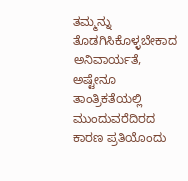ತಮ್ಮನ್ನು ತೊಡಗಿಸಿಕೊಳ್ಳಬೇಕಾದ ಅನಿವಾರ್ಯತೆ, ಅಷ್ಟೇನೂ ತಾಂತ್ರಿಕತೆಯಲ್ಲಿ ಮುಂದುವರೆದಿರದ ಕಾರಣ ಪ್ರತಿಯೊಂದು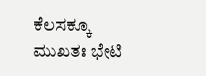ಕೆಲಸಕ್ಕೂ ಮುಖತಃ ಭೇಟಿ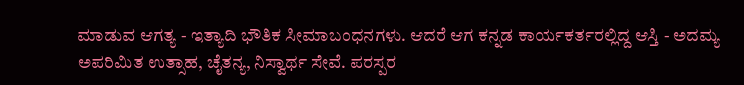ಮಾಡುವ ಆಗತ್ಯ - ಇತ್ಯಾದಿ ಭೌತಿಕ ಸೀಮಾಬಂಧನಗಳು. ಆದರೆ ಆಗ ಕನ್ನಡ ಕಾರ್ಯಕರ್ತರಲ್ಲಿದ್ದ ಆಸ್ತಿ - ಅದಮ್ಯ ಅಪರಿಮಿತ ಉತ್ಸಾಹ, ಚೈತನ್ಯ, ನಿಸ್ವಾರ್ಥ ಸೇವೆ. ಪರಸ್ಪರ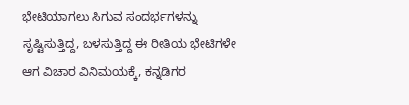ಭೇಟಿಯಾಗಲು ಸಿಗುವ ಸಂದರ್ಭಗಳನ್ನು ಸೃಷ್ಟಿಸುತ್ತಿದ್ದ, ಬಳಸುತ್ತಿದ್ದ ಈ ರೀತಿಯ ಭೇಟಿಗಳೇ ಆಗ ವಿಚಾರ ವಿನಿಮಯಕ್ಕೆ, ಕನ್ನಡಿಗರ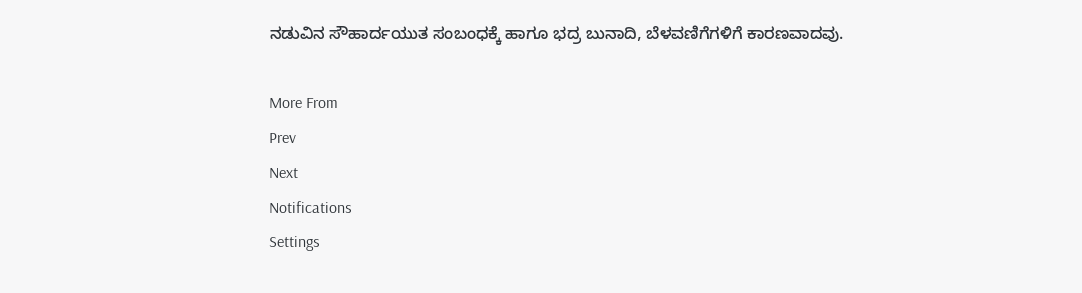ನಡುವಿನ ಸೌಹಾರ್ದಯುತ ಸಂಬಂಧಕ್ಕೆ ಹಾಗೂ ಭದ್ರ ಬುನಾದಿ, ಬೆಳವಣಿಗೆಗಳಿಗೆ ಕಾರಣವಾದವು.

More From
Prev
Next
Notifications
Settings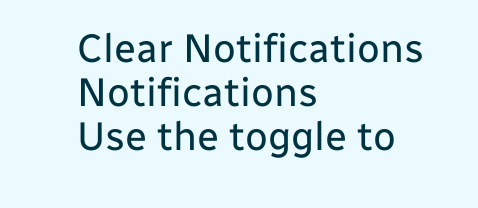Clear Notifications
Notifications
Use the toggle to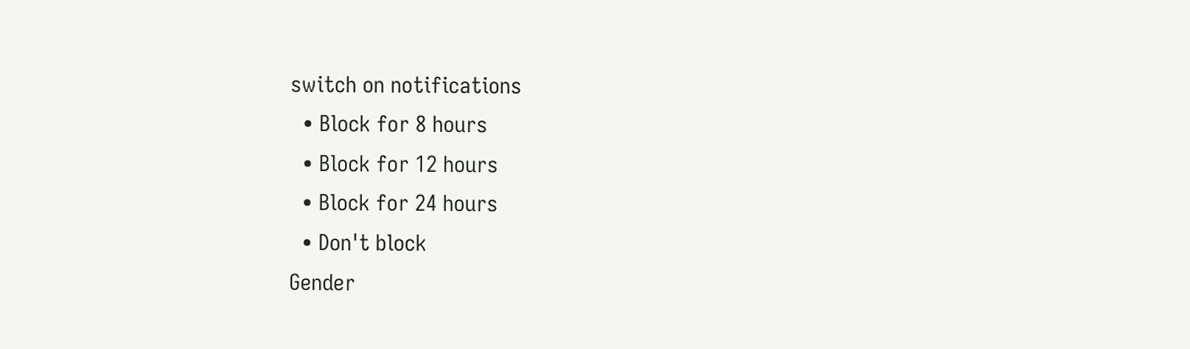switch on notifications
  • Block for 8 hours
  • Block for 12 hours
  • Block for 24 hours
  • Don't block
Gender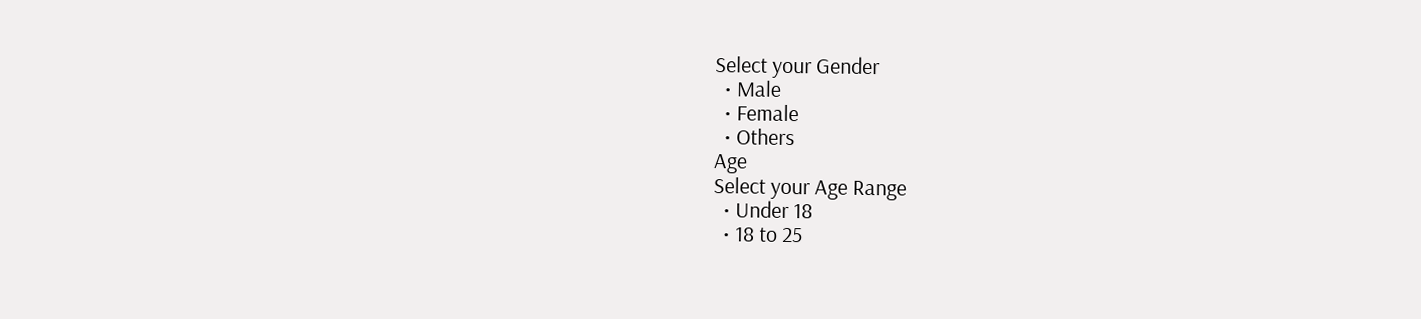Select your Gender
  • Male
  • Female
  • Others
Age
Select your Age Range
  • Under 18
  • 18 to 25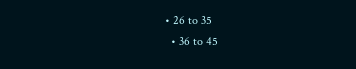• 26 to 35
  • 36 to 45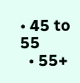• 45 to 55
  • 55+